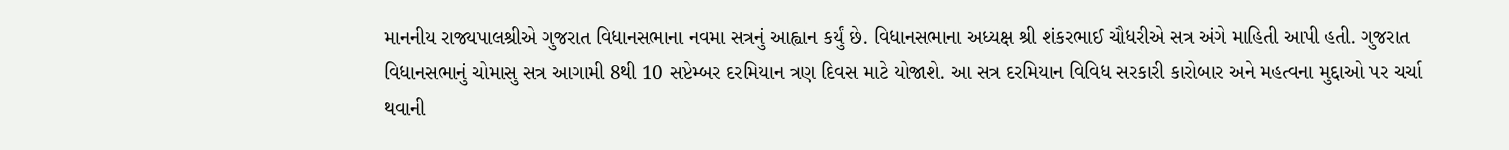માનનીય રાજ્યપાલશ્રીએ ગુજરાત વિધાનસભાના નવમા સત્રનું આહ્વાન કર્યું છે. વિધાનસભાના અધ્યક્ષ શ્રી શંકરભાઈ ચૌધરીએ સત્ર અંગે માહિતી આપી હતી. ગુજરાત વિધાનસભાનું ચોમાસુ સત્ર આગામી 8થી 10 સપ્ટેમ્બર દરમિયાન ત્રણ દિવસ માટે યોજાશે. આ સત્ર દરમિયાન વિવિધ સરકારી કારોબાર અને મહત્વના મુદ્દાઓ પર ચર્ચા થવાની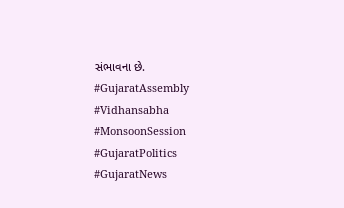સંભાવના છે.
#GujaratAssembly #Vidhansabha #MonsoonSession #GujaratPolitics #GujaratNews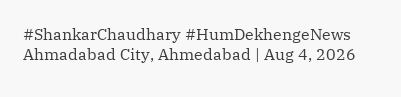#ShankarChaudhary #HumDekhengeNews
Ahmadabad City, Ahmedabad | Aug 4, 2026